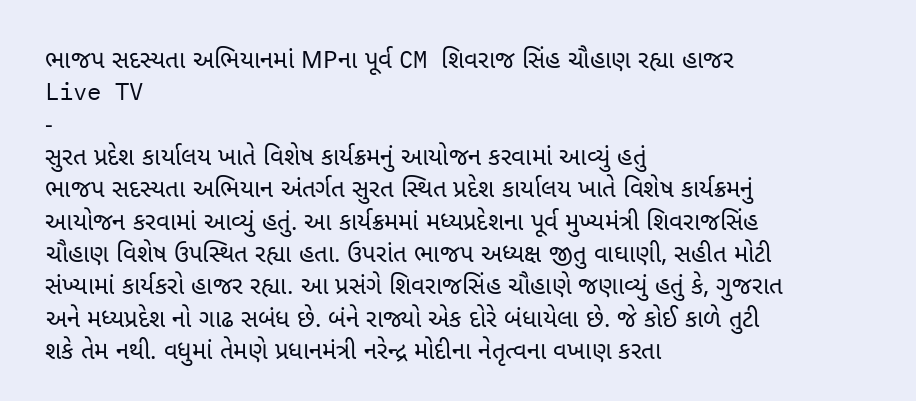ભાજપ સદસ્યતા અભિયાનમાં MPના પૂર્વ CM શિવરાજ સિંહ ચૌહાણ રહ્યા હાજર
Live TV
-
સુરત પ્રદેશ કાર્યાલય ખાતે વિશેષ કાર્યક્રમનું આયોજન કરવામાં આવ્યું હતું
ભાજપ સદસ્યતા અભિયાન અંતર્ગત સુરત સ્થિત પ્રદેશ કાર્યાલય ખાતે વિશેષ કાર્યક્રમનું આયોજન કરવામાં આવ્યું હતું. આ કાર્યક્રમમાં મધ્યપ્રદેશના પૂર્વ મુખ્યમંત્રી શિવરાજસિંહ ચૌહાણ વિશેષ ઉપસ્થિત રહ્યા હતા. ઉપરાંત ભાજપ અધ્યક્ષ જીતુ વાઘાણી, સહીત મોટી સંખ્યામાં કાર્યકરો હાજર રહ્યા. આ પ્રસંગે શિવરાજસિંહ ચૌહાણે જણાવ્યું હતું કે, ગુજરાત અને મધ્યપ્રદેશ નો ગાઢ સબંધ છે. બંને રાજ્યો એક દોરે બંધાયેલા છે. જે કોઈ કાળે તુટી શકે તેમ નથી. વધુમાં તેમણે પ્રધાનમંત્રી નરેન્દ્ર મોદીના નેતૃત્વના વખાણ કરતા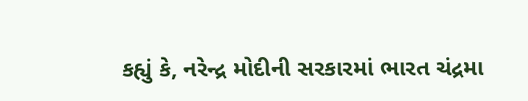કહ્યું કે, નરેન્દ્ર મોદીની સરકારમાં ભારત ચંદ્રમા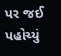પર જઈ પહોચ્યું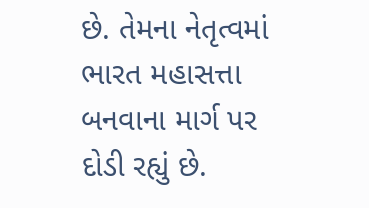છે. તેમના નેતૃત્વમાં ભારત મહાસત્તા બનવાના માર્ગ પર દોડી રહ્યું છે.